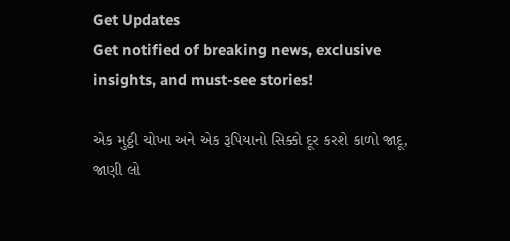Get Updates
Get notified of breaking news, exclusive insights, and must-see stories!

એક મુઠ્ઠી ચોખા અને એક રૂપિયાનો સિક્કો દૂર કરશે કાળો જાદૂ, જાણી લો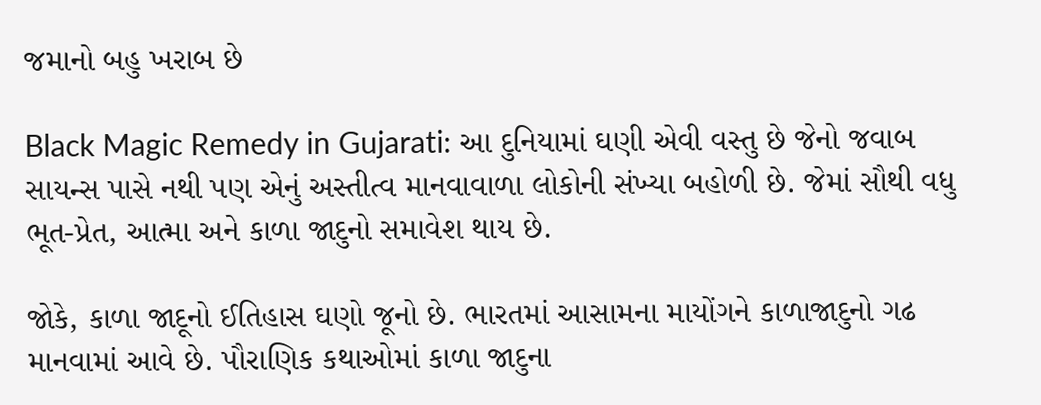જમાનો બહુ ખરાબ છે

Black Magic Remedy in Gujarati: આ દુનિયામાં ઘણી એવી વસ્તુ છે જેનો જવાબ સાયન્સ પાસે નથી પણ એનું અસ્તીત્વ માનવાવાળા લોકોની સંખ્યા બહોળી છે. જેમાં સૌથી વધુ ભૂત-પ્રેત, આત્મા અને કાળા જાદુનો સમાવેશ થાય છે.

જોકે, કાળા જાદૂનો ઈતિહાસ ઘણો જૂનો છે. ભારતમાં આસામના માયોંગને કાળાજાદુનો ગઢ માનવામાં આવે છે. પૌરાણિક કથાઓમાં કાળા જાદુના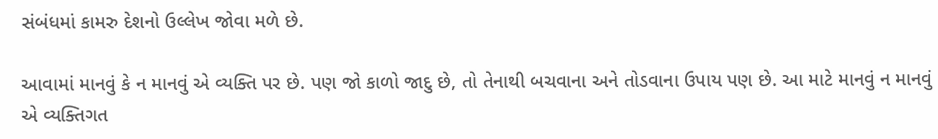સંબંધમાં કામરુ દેશનો ઉલ્લેખ જોવા મળે છે.

આવામાં માનવું કે ન માનવું એ વ્યક્તિ પર છે. પણ જો કાળો જાદુ છે, તો તેનાથી બચવાના અને તોડવાના ઉપાય પણ છે. આ માટે માનવું ન માનવું એ વ્યક્તિગત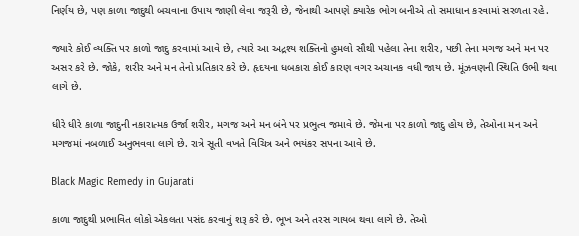નિર્ણય છે, પણ કાળા જાદુથી બચવાના ઉપાય જાણી લેવા જરૂરી છે, જેનાથી આપણે ક્યારેક ભોગ બનીએ તો સમાધાન કરવામાં સરળતા રહે.

જ્યારે કોઈ વ્યક્તિ પર કાળો જાદુ કરવામાં આવે છે, ત્યારે આ અદ્રશ્ય શક્તિનો હુમલો સૌથી પહેલા તેના શરીર, પછી તેના મગજ અને મન પર અસર કરે છે. જોકે, શરીર અને મન તેનો પ્રતિકાર કરે છે. હૃદયના ધબકારા કોઈ કારણ વગર અચાનક વધી જાય છે. મૂંઝવણની સ્થિતિ ઉભી થવા લાગે છે.

ધીરે ધીરે કાળા જાદુની નકારાત્મક ઉર્જા શરીર, મગજ અને મન બંને પર પ્રભુત્વ જમાવે છે. જેમના પર કાળો જાદુ હોય છે, તેઓના મન અને મગજમાં નબળાઈ અનુભવવા લાગે છે. રાત્રે સૂતી વખતે વિચિત્ર અને ભયંકર સપના આવે છે.

Black Magic Remedy in Gujarati

કાળા જાદુથી પ્રભાવિત લોકો એકલતા પસંદ કરવાનું શરૂ કરે છે. ભૂખ અને તરસ ગાયબ થવા લાગે છે. તેઓ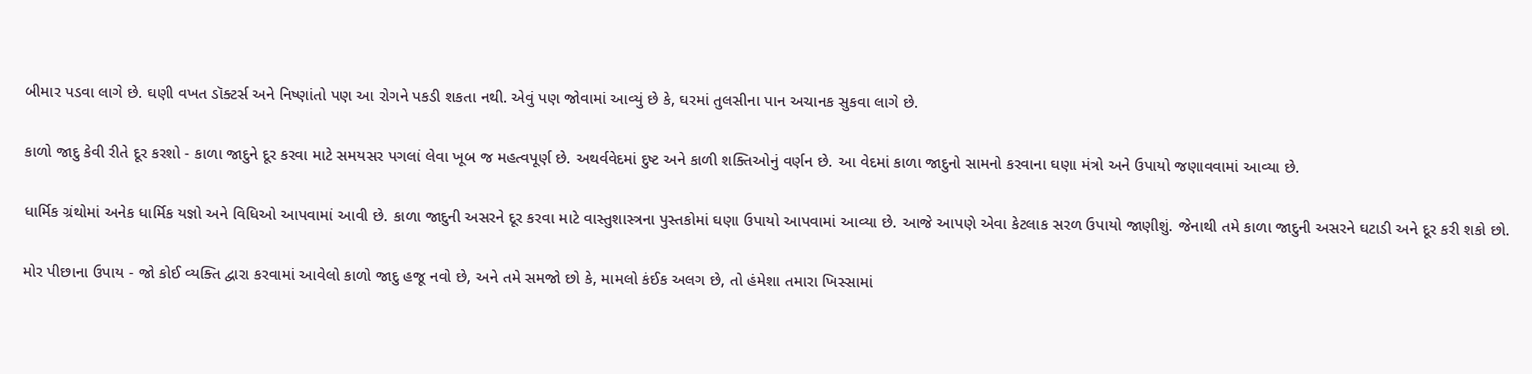બીમાર પડવા લાગે છે. ઘણી વખત ડૉક્ટર્સ અને નિષ્ણાંતો પણ આ રોગને પકડી શકતા નથી. એવું પણ જોવામાં આવ્યું છે કે, ઘરમાં તુલસીના પાન અચાનક સુકવા લાગે છે.

કાળો જાદુ કેવી રીતે દૂર કરશો - કાળા જાદુને દૂર કરવા માટે સમયસર પગલાં લેવા ખૂબ જ મહત્વપૂર્ણ છે. અથર્વવેદમાં દુષ્ટ અને કાળી શક્તિઓનું વર્ણન છે. આ વેદમાં કાળા જાદુનો સામનો કરવાના ઘણા મંત્રો અને ઉપાયો જણાવવામાં આવ્યા છે.

ધાર્મિક ગ્રંથોમાં અનેક ધાર્મિક યજ્ઞો અને વિધિઓ આપવામાં આવી છે. કાળા જાદુની અસરને દૂર કરવા માટે વાસ્તુશાસ્ત્રના પુસ્તકોમાં ઘણા ઉપાયો આપવામાં આવ્યા છે. આજે આપણે એવા કેટલાક સરળ ઉપાયો જાણીશું. જેનાથી તમે કાળા જાદુની અસરને ઘટાડી અને દૂર કરી શકો છો.

મોર પીછાના ઉપાય - જો કોઈ વ્યક્તિ દ્વારા કરવામાં આવેલો કાળો જાદુ હજૂ નવો છે, અને તમે સમજો છો કે, મામલો કંઈક અલગ છે, તો હંમેશા તમારા ખિસ્સામાં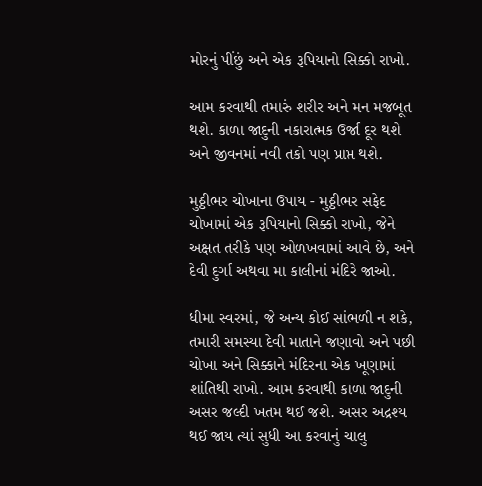મોરનું પીંછું અને એક રૂપિયાનો સિક્કો રાખો.

આમ કરવાથી તમારું શરીર અને મન મજબૂત થશે. કાળા જાદુની નકારાત્મક ઉર્જા દૂર થશે અને જીવનમાં નવી તકો પણ પ્રાપ્ત થશે.

મુઠ્ઠીભર ચોખાના ઉપાય - મુઠ્ઠીભર સફેદ ચોખામાં એક રૂપિયાનો સિક્કો રાખો, જેને અક્ષત તરીકે પણ ઓળખવામાં આવે છે, અને દેવી દુર્ગા અથવા મા કાલીનાં મંદિરે જાઓ.

ધીમા સ્વરમાં, જે અન્ય કોઈ સાંભળી ન શકે, તમારી સમસ્યા દેવી માતાને જણાવો અને પછી ચોખા અને સિક્કાને મંદિરના એક ખૂણામાં શાંતિથી રાખો. આમ કરવાથી કાળા જાદુની અસર જલ્દી ખતમ થઈ જશે. અસર અદ્રશ્ય થઈ જાય ત્યાં સુધી આ કરવાનું ચાલુ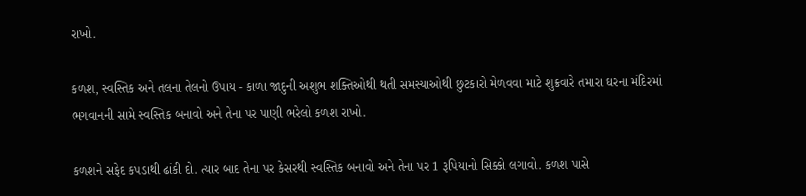રાખો.

કળશ, સ્વસ્તિક અને તલના તેલનો ઉપાય - કાળા જાદુની અશુભ શક્તિઓથી થતી સમસ્યાઓથી છુટકારો મેળવવા માટે શુક્રવારે તમારા ઘરના મંદિરમાં ભગવાનની સામે સ્વસ્તિક બનાવો અને તેના પર પાણી ભરેલો કળશ રાખો.

કળશને સફેદ કપડાથી ઢાંકી દો. ત્યાર બાદ તેના પર કેસરથી સ્વસ્તિક બનાવો અને તેના પર 1 રૂપિયાનો સિક્કો લગાવો. કળશ પાસે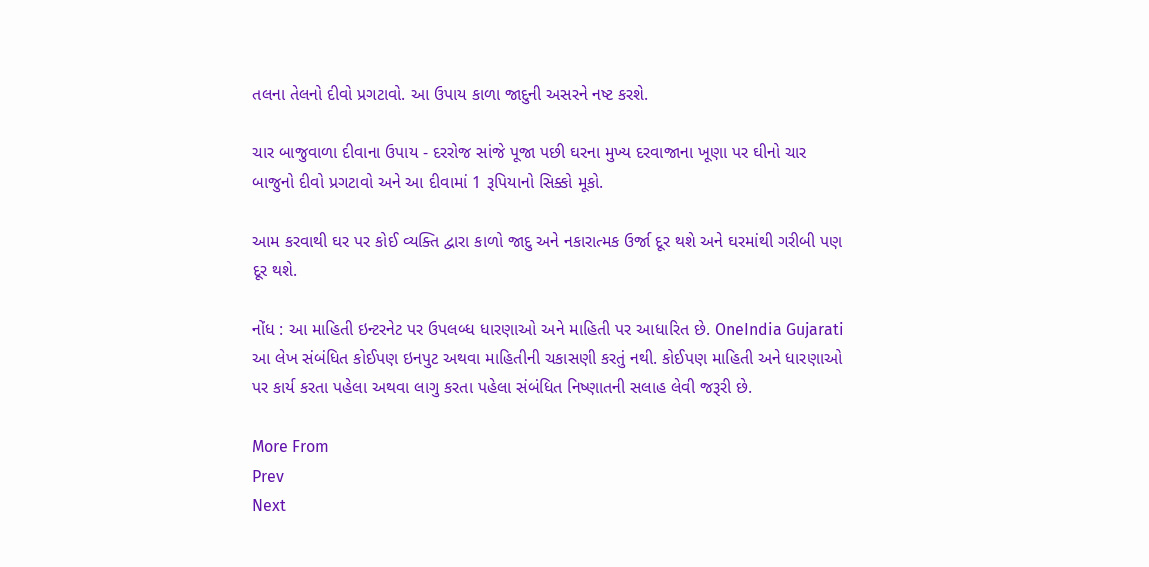તલના તેલનો દીવો પ્રગટાવો. આ ઉપાય કાળા જાદુની અસરને નષ્ટ કરશે.

ચાર બાજુવાળા દીવાના ઉપાય - દરરોજ સાંજે પૂજા પછી ઘરના મુખ્ય દરવાજાના ખૂણા પર ઘીનો ચાર બાજુનો દીવો પ્રગટાવો અને આ દીવામાં 1 રૂપિયાનો સિક્કો મૂકો.

આમ કરવાથી ઘર પર કોઈ વ્યક્તિ દ્વારા કાળો જાદુ અને નકારાત્મક ઉર્જા દૂર થશે અને ઘરમાંથી ગરીબી પણ દૂર થશે.

નોંધ : આ માહિતી ઇન્ટરનેટ પર ઉપલબ્ધ ધારણાઓ અને માહિતી પર આધારિત છે. OneIndia Gujarati આ લેખ સંબંધિત કોઈપણ ઇનપુટ અથવા માહિતીની ચકાસણી કરતું નથી. કોઈપણ માહિતી અને ધારણાઓ પર કાર્ય કરતા પહેલા અથવા લાગુ કરતા પહેલા સંબંધિત નિષ્ણાતની સલાહ લેવી જરૂરી છે.

More From
Prev
Next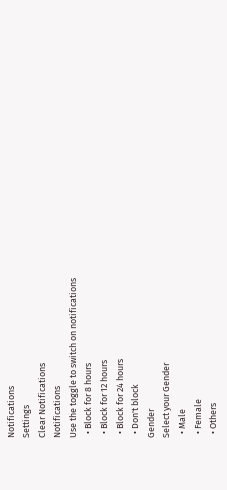Notifications
Settings
Clear Notifications
Notifications
Use the toggle to switch on notifications
  • Block for 8 hours
  • Block for 12 hours
  • Block for 24 hours
  • Don't block
Gender
Select your Gender
  • Male
  • Female
  • Others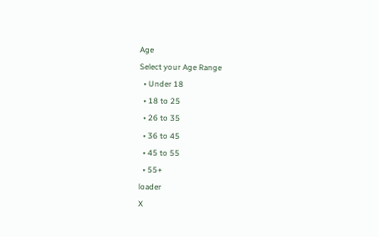Age
Select your Age Range
  • Under 18
  • 18 to 25
  • 26 to 35
  • 36 to 45
  • 45 to 55
  • 55+
loader
X